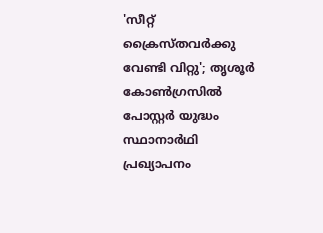'സീറ്റ് ക്രൈസ്തവർക്കു വേണ്ടി വിറ്റു'; തൃശൂർ കോൺഗ്രസിൽ പോസ്റ്റർ യുദ്ധം
സ്ഥാനാർഥി പ്രഖ്യാപനം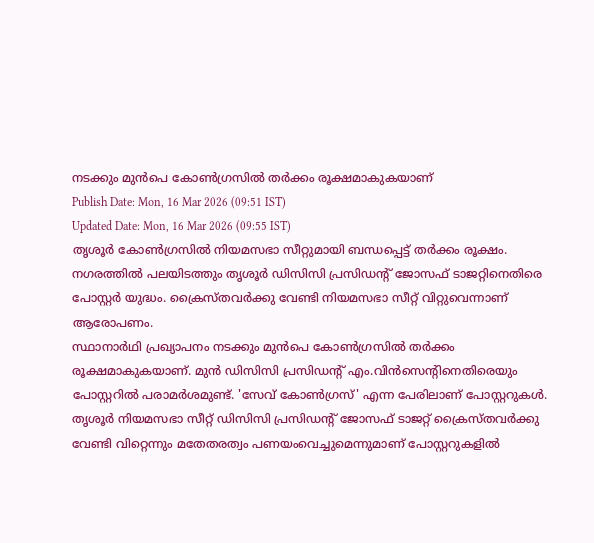നടക്കും മുൻപെ കോൺഗ്രസിൽ തർക്കം രൂക്ഷമാകുകയാണ്
Publish Date: Mon, 16 Mar 2026 (09:51 IST)
Updated Date: Mon, 16 Mar 2026 (09:55 IST)
തൃശൂർ കോൺഗ്രസിൽ നിയമസഭാ സീറ്റുമായി ബന്ധപ്പെട്ട് തർക്കം രൂക്ഷം. നഗരത്തിൽ പലയിടത്തും തൃശൂർ ഡിസിസി പ്രസിഡന്റ് ജോസഫ് ടാജറ്റിനെതിരെ പോസ്റ്റർ യുദ്ധം. ക്രൈസ്തവർക്കു വേണ്ടി നിയമസഭാ സീറ്റ് വിറ്റുവെന്നാണ് ആരോപണം.
സ്ഥാനാർഥി പ്രഖ്യാപനം നടക്കും മുൻപെ കോൺഗ്രസിൽ തർക്കം രൂക്ഷമാകുകയാണ്. മുൻ ഡിസിസി പ്രസിഡന്റ് എം.വിൻസെന്റിനെതിരെയും പോസ്റ്ററിൽ പരാമർശമുണ്ട്. 'സേവ് കോൺഗ്രസ്' എന്ന പേരിലാണ് പോസ്റ്ററുകൾ.
തൃശൂർ നിയമസഭാ സീറ്റ് ഡിസിസി പ്രസിഡന്റ് ജോസഫ് ടാജറ്റ് ക്രൈസ്തവർക്കു വേണ്ടി വിറ്റെന്നും മതേതരത്വം പണയംവെച്ചുമെന്നുമാണ് പോസ്റ്ററുകളിൽ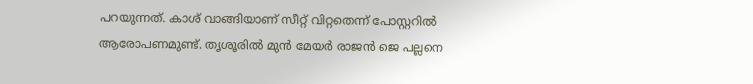പറയുന്നത്. കാശ് വാങ്ങിയാണ് സീറ്റ് വിറ്റതെന്ന് പോസ്റ്ററിൽ ആരോപണമുണ്ട്. തൃശൂരിൽ മുൻ മേയർ രാജൻ ജെ പല്ലനെ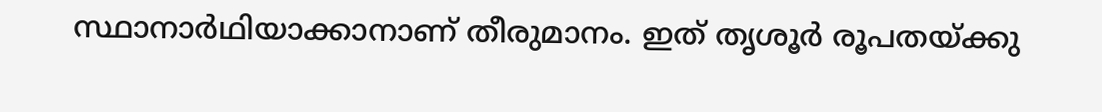സ്ഥാനാർഥിയാക്കാനാണ് തീരുമാനം. ഇത് തൃശൂർ രൂപതയ്ക്കു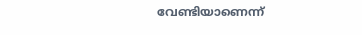വേണ്ടിയാണെന്ന്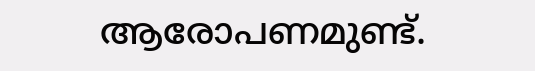ആരോപണമുണ്ട്.